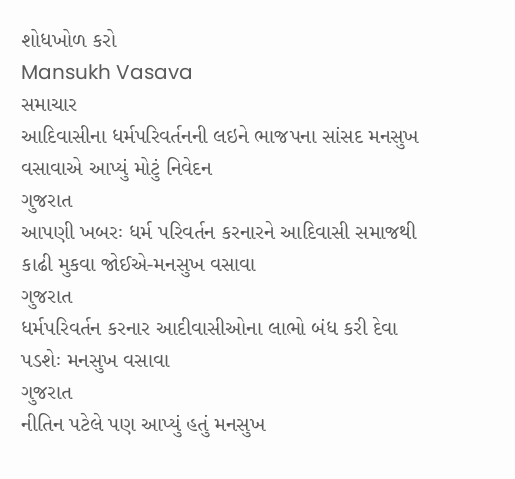શોધખોળ કરો
Mansukh Vasava
સમાચાર
આદિવાસીના ધર્મપરિવર્તનની લઇને ભાજપના સાંસદ મનસુખ વસાવાએ આપ્યું મોટું નિવેદન
ગુજરાત
આપણી ખબરઃ ધર્મ પરિવર્તન કરનારને આદિવાસી સમાજથી કાઢી મુકવા જોઈએ-મનસુખ વસાવા
ગુજરાત
ધર્મપરિવર્તન કરનાર આદીવાસીઓના લાભો બંધ કરી દેવા પડશેઃ મનસુખ વસાવા
ગુજરાત
નીતિન પટેલે પણ આપ્યું હતું મનસુખ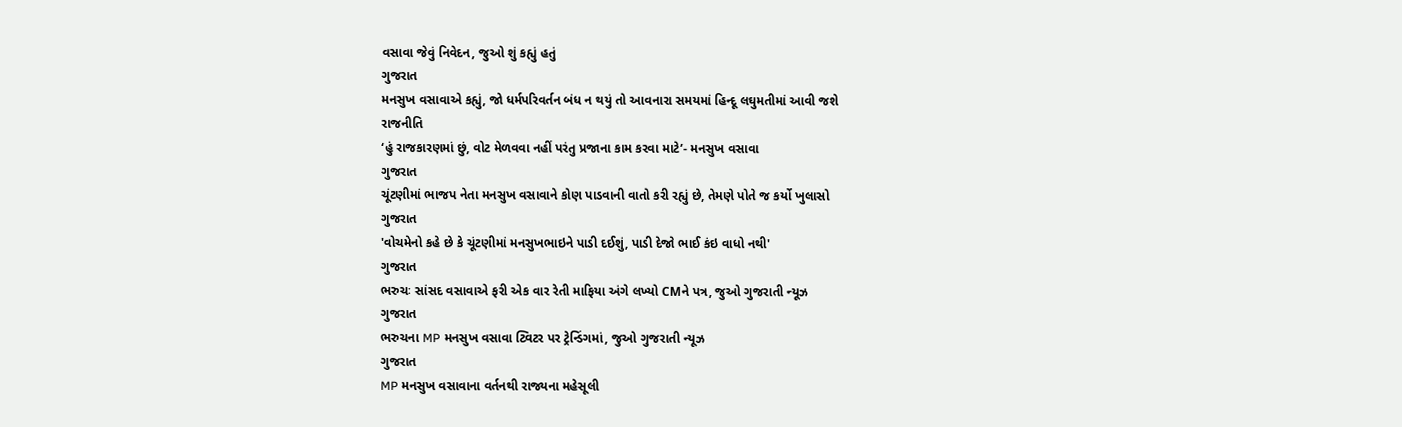વસાવા જેવું નિવેદન, જુઓ શું કહ્યું હતું
ગુજરાત
મનસુખ વસાવાએ કહ્યું, જો ધર્મપરિવર્તન બંધ ન થયું તો આવનારા સમયમાં હિન્દૂ લઘુમતીમાં આવી જશે
રાજનીતિ
‘હું રાજકારણમાં છું, વોટ મેળવવા નહીં પરંતુ પ્રજાના કામ કરવા માટે’- મનસુખ વસાવા
ગુજરાત
ચૂંટણીમાં ભાજપ નેતા મનસુખ વસાવાને કોણ પાડવાની વાતો કરી રહ્યું છે, તેમણે પોતે જ કર્યો ખુલાસો
ગુજરાત
'વોચમેનો કહે છે કે ચૂંટણીમાં મનસુખભાઇને પાડી દઈશું, પાડી દેજો ભાઈ કંઇ વાધો નથી'
ગુજરાત
ભરુચઃ સાંસદ વસાવાએ ફરી એક વાર રેતી માફિયા અંગે લખ્યો CMને પત્ર, જુઓ ગુજરાતી ન્યૂઝ
ગુજરાત
ભરુચના MP મનસુખ વસાવા ટ્વિટર પર ટ્રેન્ડિંગમાં, જુઓ ગુજરાતી ન્યૂઝ
ગુજરાત
MP મનસુખ વસાવાના વર્તનથી રાજ્યના મહેસૂલી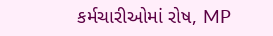કર્મચારીઓમાં રોષ, MP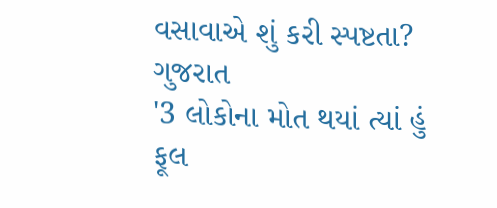વસાવાએ શું કરી સ્પષ્ટતા?
ગુજરાત
'3 લોકોના મોત થયાં ત્યાં હું ફૂલ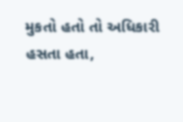મુકતો હતો તો અધિકારી હસતા હતા,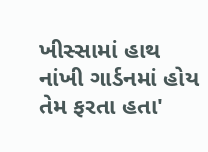ખીસ્સામાં હાથ નાંખી ગાર્ડનમાં હોય તેમ ફરતા હતા'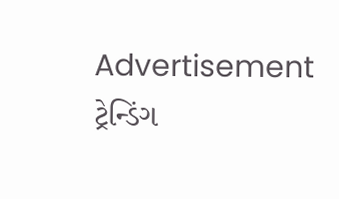Advertisement
ટ્રેન્ડિંગ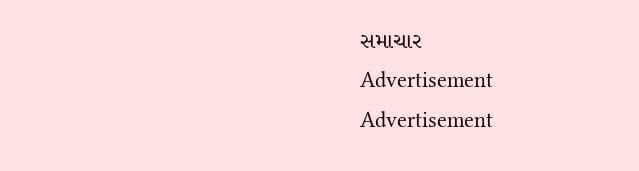સમાચાર
Advertisement
Advertisement